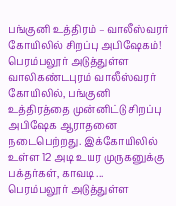பங்குனி உத்திரம் – வாலீஸ்வரர் கோயிலில் சிறப்பு அபிஷேகம்!
பெரம்பலூர் அடுத்துள்ள வாலிகண்டபுரம் வாலீஸ்வரர் கோயிலில், பங்குனி உத்திரத்தை முன்னிட்டு சிறப்பு அபிஷேக ஆராதனை நடைபெற்றது. இக்கோயிலில் உள்ள 12 அடி உயர முருகனுக்கு பக்தர்கள், காவடி ...
பெரம்பலூர் அடுத்துள்ள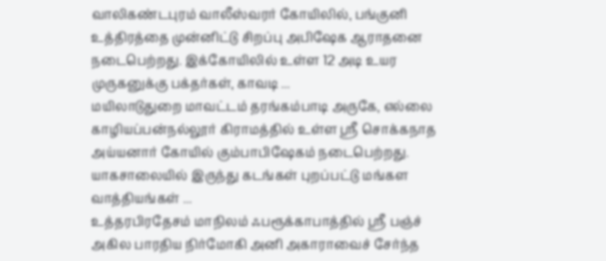வாலிகண்டபுரம் வாலீஸ்வரர் கோயிலில், பங்குனி உத்திரத்தை முன்னிட்டு சிறப்பு அபிஷேக ஆராதனை நடைபெற்றது. இக்கோயிலில் உள்ள 12 அடி உயர முருகனுக்கு பக்தர்கள், காவடி ...
மயிலாடுதுறை மாவட்டம் தரங்கம்பாடி அருகே, எல்லை காழியப்பன்நல்லூர் கிராமத்தில் உள்ள ஸ்ரீ சொக்கநாத அய்யனார் கோயில் கும்பாபிஷேகம் நடைபெற்றது. யாகசாலையில் இருந்து கடங்கள் புறப்பட்டு மங்கள வாத்தியங்கள் ...
உத்தரபிரதேசம் மாநிலம் ஃபரூக்காபாத்தில் ஸ்ரீ பஞ்ச் அகில பாரதிய நிர்மோகி அனி அகாராவைச் சேர்ந்த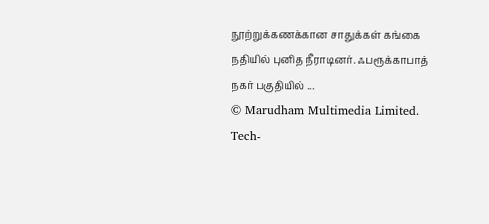நூற்றுக்கணக்கான சாதுக்கள் கங்கை நதியில் புனித நீராடினர். ஃபரூக்காபாத் நகர் பகுதியில் ...
© Marudham Multimedia Limited.
Tech-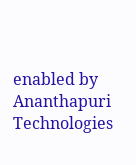enabled by Ananthapuri Technologies